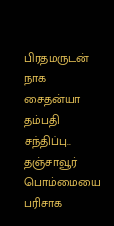பிரதமருடன் நாக சைதன்யா தம்பதி சந்திப்பு.. தஞ்சாவூர் பொம்மையை பரிசாக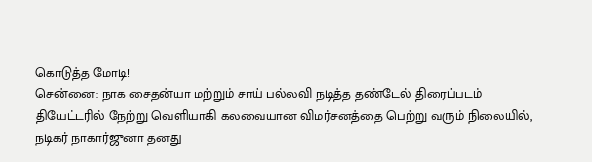கொடுத்த மோடி!
சென்னை: நாக சைதன்யா மற்றும் சாய் பல்லவி நடித்த தண்டேல் திரைப்படம் தியேட்டரில் நேற்று வெளியாகி கலவையான விமர்சனத்தை பெற்று வரும் நிலையில், நடிகர் நாகார்ஜுனா தனது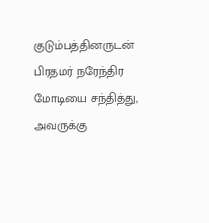குடும்பத்தினருடன் பிரதமர் நரேந்திர மோடியை சந்தித்து, அவருக்கு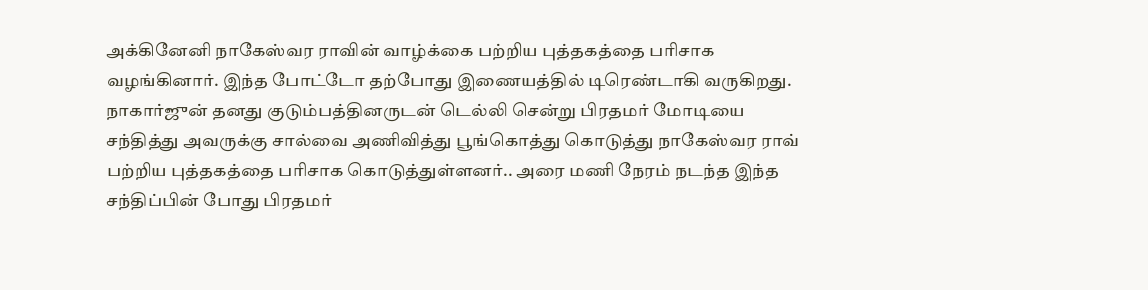அக்கினேனி நாகேஸ்வர ராவின் வாழ்க்கை பற்றிய புத்தகத்தை பரிசாக வழங்கினார். இந்த போட்டோ தற்போது இணையத்தில் டிரெண்டாகி வருகிறது.
நாகார்ஜுன் தனது குடும்பத்தினருடன் டெல்லி சென்று பிரதமர் மோடியை சந்தித்து அவருக்கு சால்வை அணிவித்து பூங்கொத்து கொடுத்து நாகேஸ்வர ராவ் பற்றிய புத்தகத்தை பரிசாக கொடுத்துள்ளனர்.. அரை மணி நேரம் நடந்த இந்த சந்திப்பின் போது பிரதமர்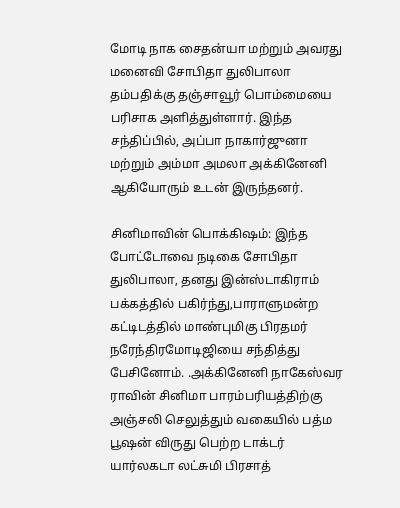மோடி நாக சைதன்யா மற்றும் அவரது மனைவி சோபிதா துலிபாலா தம்பதிக்கு தஞ்சாவூர் பொம்மையை பரிசாக அளித்துள்ளார். இந்த சந்திப்பில், அப்பா நாகார்ஜுனா மற்றும் அம்மா அமலா அக்கினேனி ஆகியோரும் உடன் இருந்தனர்.

சினிமாவின் பொக்கிஷம்: இந்த போட்டோவை நடிகை சோபிதா துலிபாலா, தனது இன்ஸ்டாகிராம் பக்கத்தில் பகிர்ந்து,பாராளுமன்ற கட்டிடத்தில் மாண்புமிகு பிரதமர் நரேந்திரமோடிஜியை சந்தித்து பேசினோம். .அக்கினேனி நாகேஸ்வர ராவின் சினிமா பாரம்பரியத்திற்கு அஞ்சலி செலுத்தும் வகையில் பத்ம பூஷன் விருது பெற்ற டாக்டர் யார்லகடா லட்சுமி பிரசாத்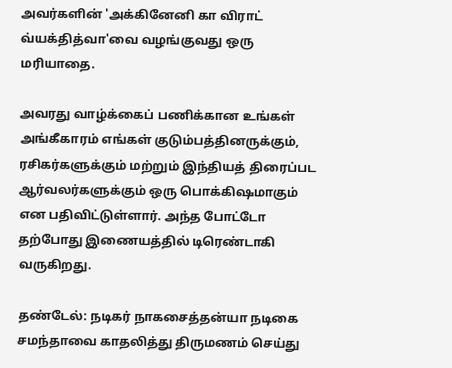அவர்களின் 'அக்கினேனி கா விராட் வ்யக்தித்வா'வை வழங்குவது ஒரு மரியாதை.

அவரது வாழ்க்கைப் பணிக்கான உங்கள் அங்கீகாரம் எங்கள் குடும்பத்தினருக்கும், ரசிகர்களுக்கும் மற்றும் இந்தியத் திரைப்பட ஆர்வலர்களுக்கும் ஒரு பொக்கிஷமாகும் என பதிவிட்டுள்ளார். அந்த போட்டோ தற்போது இணையத்தில் டிரெண்டாகி வருகிறது.

தண்டேல்: நடிகர் நாகசைத்தன்யா நடிகை சமந்தாவை காதலித்து திருமணம் செய்து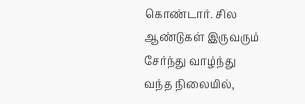கொண்டார். சில ஆண்டுகள் இருவரும் சேர்ந்து வாழ்ந்து வந்த நிலையில்,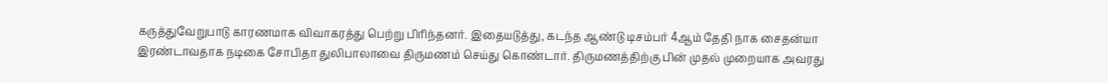கருத்துவேறுபாடு காரணமாக விவாகரத்து பெற்று பிரிந்தனர். இதையடுத்து, கடந்த ஆண்டு டிசம்பர் 4ஆம் தேதி நாக சைதன்யா இரண்டாவதாக நடிகை சோபிதா துலிபாலாவை திருமணம் செய்து கொண்டார். திருமணத்திற்கு பின் முதல் முறையாக அவரது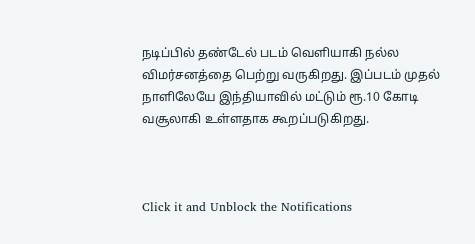நடிப்பில் தண்டேல் படம் வெளியாகி நல்ல விமர்சனத்தை பெற்று வருகிறது. இப்படம் முதல் நாளிலேயே இந்தியாவில் மட்டும் ரூ.10 கோடி வசூலாகி உள்ளதாக கூறப்படுகிறது.



Click it and Unblock the Notifications